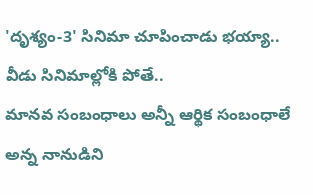'దృశ్యం-3' సినిమా చూపించాడు భయ్యా.. వీడు సినిమాల్లోకి పోతే..
మానవ సంబంధాలు అన్నీ ఆర్థిక సంబంధాలే అన్న నానుడిని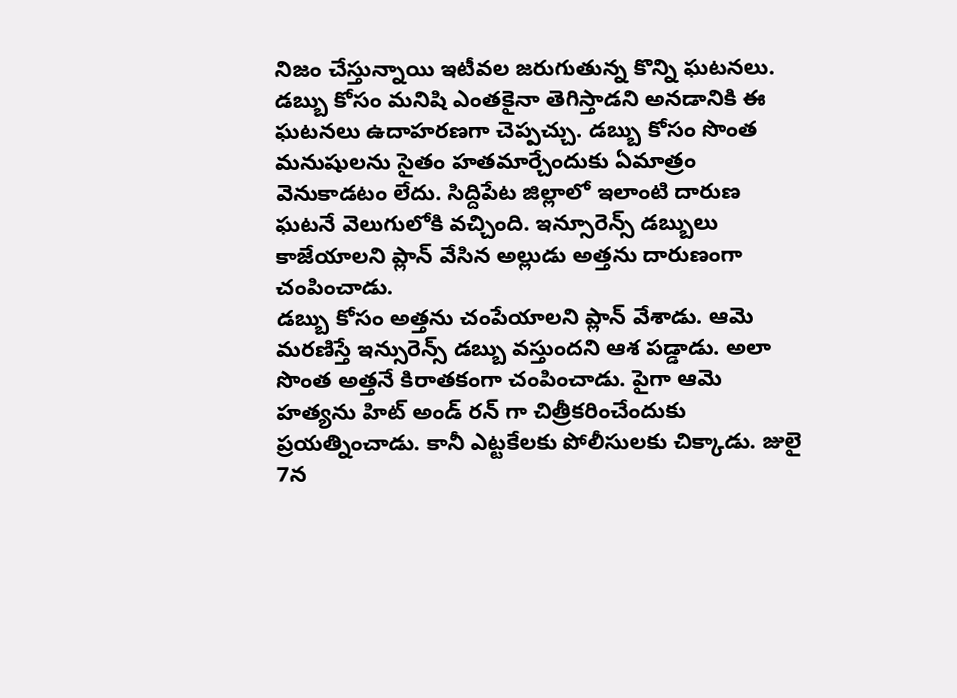నిజం చేస్తున్నాయి ఇటీవల జరుగుతున్న కొన్ని ఘటనలు. డబ్బు కోసం మనిషి ఎంతకైనా తెగిస్తాడని అనడానికి ఈ ఘటనలు ఉదాహరణగా చెప్పచ్చు. డబ్బు కోసం సొంత మనుషులను సైతం హతమార్చేందుకు ఏమాత్రం వెనుకాడటం లేదు. సిద్దిపేట జిల్లాలో ఇలాంటి దారుణ ఘటనే వెలుగులోకి వచ్చింది. ఇన్సూరెన్స్ డబ్బులు కాజేయాలని ప్లాన్ వేసిన అల్లుడు అత్తను దారుణంగా చంపించాడు.
డబ్బు కోసం అత్తను చంపేయాలని ప్లాన్ వేశాడు. ఆమె మరణిస్తే ఇన్సురెన్స్ డబ్బు వస్తుందని ఆశ పడ్డాడు. అలా సొంత అత్తనే కిరాతకంగా చంపించాడు. పైగా ఆమె హత్యను హిట్ అండ్ రన్ గా చిత్రీకరించేందుకు ప్రయత్నించాడు. కానీ ఎట్టకేలకు పోలీసులకు చిక్కాడు. జులై 7న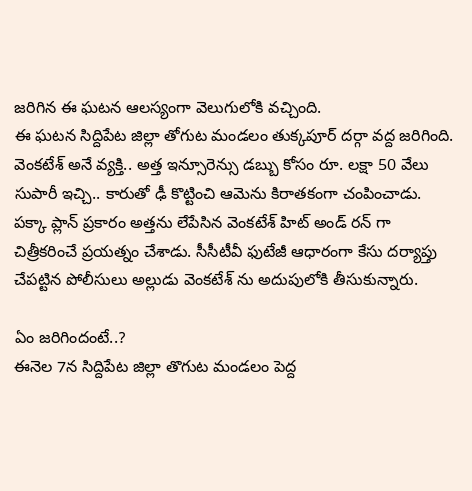జరిగిన ఈ ఘటన ఆలస్యంగా వెలుగులోకి వచ్చింది.
ఈ ఘటన సిద్దిపేట జిల్లా తోగుట మండలం తుక్కపూర్ దర్గా వద్ద జరిగింది. వెంకటేశ్ అనే వ్యక్తి.. అత్త ఇన్సూరెన్సు డబ్బు కోసం రూ. లక్షా 50 వేలు సుపారీ ఇచ్చి.. కారుతో ఢీ కొట్టించి ఆమెను కిరాతకంగా చంపించాడు. పక్కా ప్లాన్ ప్రకారం అత్తను లేపేసిన వెంకటేశ్ హిట్ అండ్ రన్ గా చిత్రీకరించే ప్రయత్నం చేశాడు. సీసీటీవీ ఫుటేజీ ఆధారంగా కేసు దర్యాప్తు చేపట్టిన పోలీసులు అల్లుడు వెంకటేశ్ ను అదుపులోకి తీసుకున్నారు.

ఏం జరిగిందంటే..?
ఈనెల 7న సిద్దిపేట జిల్లా తొగుట మండలం పెద్ద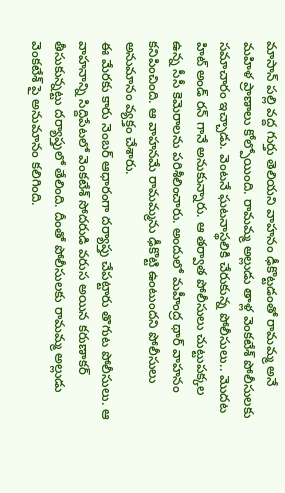మాసాన్ పల్లి వద్ద గుర్తు తెలియని వాహనం ఢీకొట్టడంతో రామమ్మ అనే మహిళ ప్రాణాలు కోల్పోయింది. రామమ్మ అల్లుడు తాళ్ల వెంకటేశ్ పోలీసులకు సమాచారం ఇచ్చాడు. వెంటనే ఘటనాస్థలికి చేరుకున్న పోలీసులు.. మొదట హిట్ అండ్ రన్ గానే అనుకున్నారు. ఆ తర్వాత పోలీసులు చుట్టుపక్కల ఉన్న సీసీ కెమెరాలను పరిశీలించారు. అందులో మహీంద్ర థార్ వాహనం కనిపించింది. ఆ వాహనమే రామమ్మను ఢీకొట్టి ఉంటుందని పోలీసులు అనుమానం వ్యక్తం చేశారు.
ఈ మేరకు కారు నెంబర్ ఆధారంగా దర్యాప్తు చేపట్టారు తొగుట పోలీసులు. ఆ వాహనాన్ని సిద్దిపేటలో వెంకటేశ్ సోదరుడి వరుస అయిన కరుణాకర్ తీసుకున్నట్టు దర్యాప్తులో తేలింది. దీంతో పోలీసులకు రామమ్మ అల్లుడు వెంకటేశ్ పై అనుమానం కలిగింది.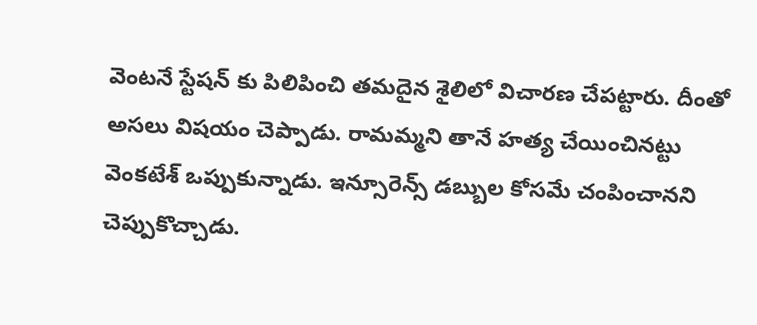వెంటనే స్టేషన్ కు పిలిపించి తమదైన శైలిలో విచారణ చేపట్టారు. దీంతో అసలు విషయం చెప్పాడు. రామమ్మని తానే హత్య చేయించినట్టు వెంకటేశ్ ఒప్పుకున్నాడు. ఇన్సూరెన్స్ డబ్బుల కోసమే చంపించానని చెప్పుకొచ్చాడు.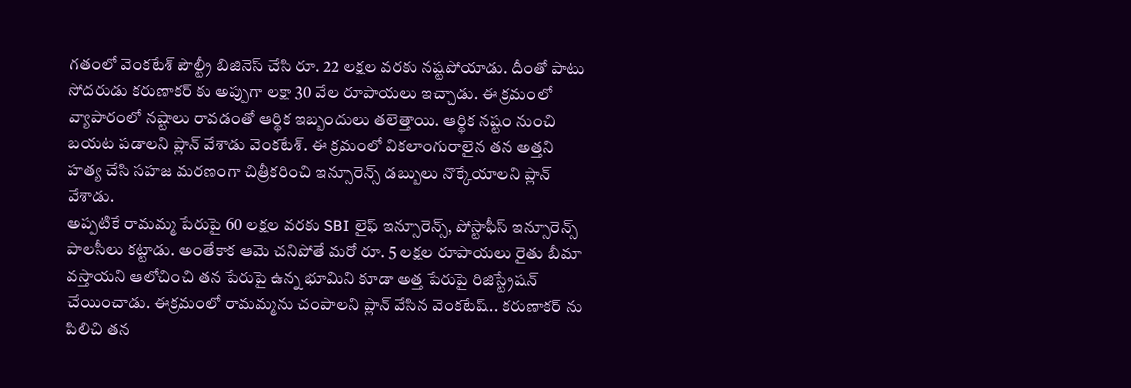గతంలో వెంకటేశ్ పౌల్ట్రీ బిజినెస్ చేసి రూ. 22 లక్షల వరకు నష్టపోయాడు. దీంతో పాటు సోదరుడు కరుణాకర్ కు అప్పుగా లక్షా 30 వేల రూపాయలు ఇచ్చాడు. ఈ క్రమంలో వ్యాపారంలో నష్టాలు రావడంతో ఆర్థిక ఇబ్బందులు తలెత్తాయి. ఆర్థిక నష్టం నుంచి బయట పడాలని ప్లాన్ వేశాడు వెంకటేశ్. ఈ క్రమంలో వికలాంగురాలైన తన అత్తని హత్య చేసి సహజ మరణంగా చిత్రీకరించి ఇన్సూరెన్స్ డబ్బులు నొక్కేయాలని ప్లాన్ వేశాడు.
అప్పటికే రామమ్మ పేరుపై 60 లక్షల వరకు SBI లైఫ్ ఇన్సూరెన్స్, పోస్టాఫీస్ ఇన్సూరెన్స్ పాలసీలు కట్టాడు. అంతేకాక ఆమె చనిపోతే మరో రూ. 5 లక్షల రూపాయలు రైతు బీమా వస్తాయని ఆలోచించి తన పేరుపై ఉన్న భూమిని కూడా అత్త పేరుపై రిజిస్ట్రేషన్ చేయించాడు. ఈక్రమంలో రామమ్మను చంపాలని ప్లాన్ వేసిన వెంకటేష్.. కరుణాకర్ ను పిలిచి తన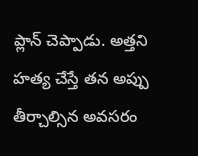ప్లాన్ చెప్పాడు. అత్తని హత్య చేస్తే తన అప్పు తీర్చాల్సిన అవసరం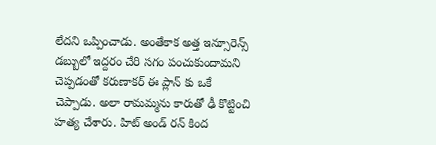లేదని ఒప్పించాడు. అంతేకాక అత్త ఇన్సూరెన్స్ డబ్బులో ఇద్దరం చేరి సగం పంచుకుందామని చెప్పడంతో కరుణాకర్ ఈ ప్లాన్ కు ఒకే చెప్పాడు. అలా రామమ్మను కారుతో ఢీ కొట్టించి హత్య చేశారు. హిట్ అండ్ రన్ కింద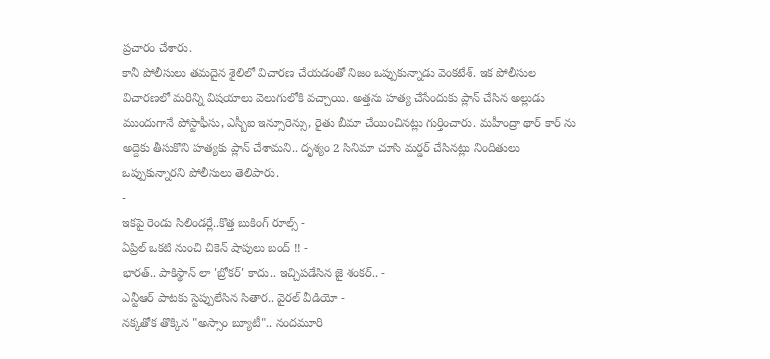ప్రచారం చేశారు.
కానీ పోలీసులు తమదైన శైలిలో విచారణ చేయడంతో నిజం ఒప్పుకున్నాడు వెంకటేశ్. ఇక పోలీసుల విచారణలో మరిన్ని విషయాలు వెలుగులోకి వచ్చాయి. అత్తను హత్య చేసేందుకు ప్లాన్ చేసిన అల్లుడు ముందుగానే పోస్టాఫీసు, ఎస్బీఐ ఇన్సూరెన్సు, రైతు బీమా చేయించినట్లు గుర్తించారు. మహీంద్రా థార్ కార్ ను అద్దెకు తీసుకొని హత్యకు ప్లాన్ చేశామని.. దృశ్యం 2 సినిమా చూసి మర్డర్ చేసినట్లు నిందితులు ఒప్పుకున్నారని పోలీసులు తెలిపారు.
-
ఇకపై రెండు సిలిండర్లే..కొత్త బుకింగ్ రూల్స్ -
ఏప్రిల్ ఒకటి నుంచి చికెన్ షాపులు బంద్ !! -
భారత్.. పాకిస్థాన్ లా 'బ్రోకర్' కాదు.. ఇచ్చిపడేసిన జై శంకర్.. -
ఎన్టీఆర్ పాటకు స్టెప్పులేసిన సితార.. వైరల్ వీడియో -
నక్కతోక తొక్కిన "అస్సాం బ్యూటీ".. నందమూరి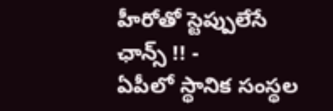హీరోతో స్టెప్పులేసే ఛాన్స్ !! -
ఏపీలో స్థానిక సంస్థల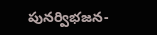పునర్విభజన-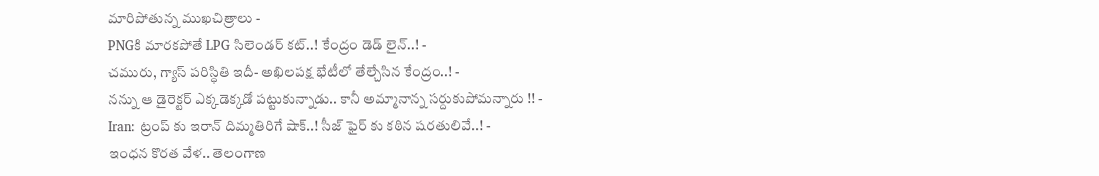మారిపోతున్న ముఖచిత్రాలు -
PNGకి మారకపోతే LPG సిలెండర్ కట్..! కేంద్రం డెడ్ లైన్..! -
చమురు, గ్యాస్ పరిస్ధితి ఇదీ- అఖిలపక్ష భేటీలో తేల్చేసిన కేంద్రం..! -
నన్ను ఆ డైరెక్టర్ ఎక్కడెక్కడో పట్టుకున్నాడు.. కానీ అమ్మానాన్న సర్దుకుపోమన్నారు !! -
Iran: ట్రంప్ కు ఇరాన్ దిమ్మతిరిగే షాక్..! సీజ్ ఫైర్ కు కఠిన షరతులివే..! -
ఇంధన కొరత వేళ.. తెలంగాణ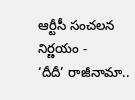ఆర్టీసీ సంచలన నిర్ణయం -
‘దీదీ’ రాజీనామా..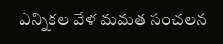ఎన్నికల వేళ మమత సంచలన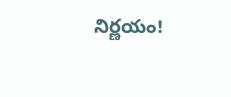నిర్ణయం!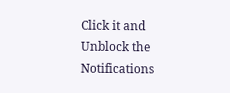Click it and Unblock the Notifications